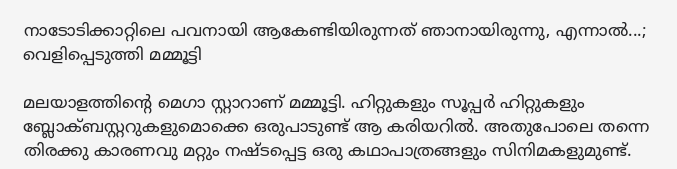നാടോടിക്കാറ്റിലെ പവനായി ആകേണ്ടിയിരുന്നത് ഞാനായിരുന്നു, എന്നാല്‍...; വെളിപ്പെടുത്തി മമ്മൂട്ടി

മലയാളത്തിന്റെ മെഗാ സ്റ്റാറാണ് മമ്മൂട്ടി. ഹിറ്റുകളും സൂപ്പര്‍ ഹിറ്റുകളും ബ്ലോക്ബസ്റ്ററുകളുമൊക്കെ ഒരുപാടുണ്ട് ആ കരിയറില്‍. അതുപോലെ തന്നെ തിരക്കു കാരണവു മറ്റും നഷ്ടപ്പെട്ട ഒരു കഥാപാത്രങ്ങളും സിനിമകളുമുണ്ട്.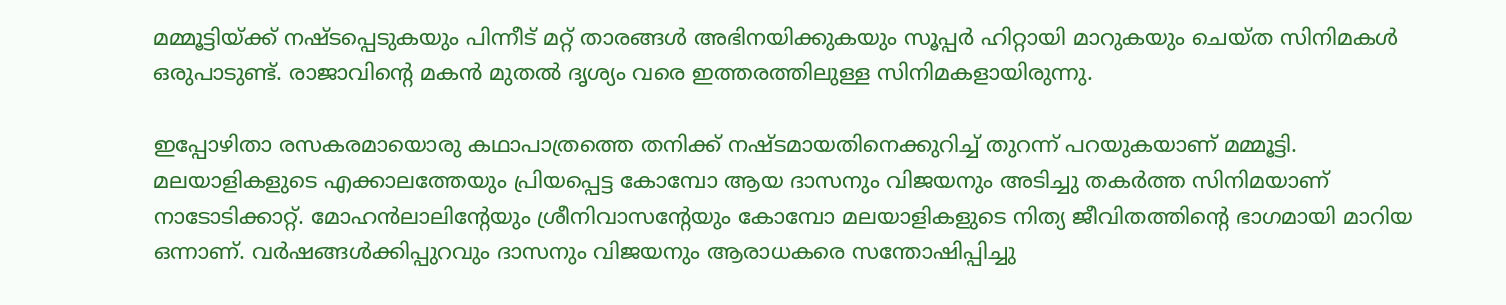മമ്മൂട്ടിയ്ക്ക് നഷ്ടപ്പെടുകയും പിന്നീട് മറ്റ് താരങ്ങള്‍ അഭിനയിക്കുകയും സൂപ്പര്‍ ഹിറ്റായി മാറുകയും ചെയ്ത സിനിമകള്‍ ഒരുപാടുണ്ട്. രാജാവിന്റെ മകന്‍ മുതല്‍ ദൃശ്യം വരെ ഇത്തരത്തിലുള്ള സിനിമകളായിരുന്നു.

ഇപ്പോഴിതാ രസകരമായൊരു കഥാപാത്രത്തെ തനിക്ക് നഷ്ടമായതിനെക്കുറിച്ച് തുറന്ന് പറയുകയാണ് മമ്മൂട്ടി. മലയാളികളുടെ എക്കാലത്തേയും പ്രിയപ്പെട്ട കോമ്പോ ആയ ദാസനും വിജയനും അടിച്ചു തകര്‍ത്ത സിനിമയാണ് നാടോടിക്കാറ്റ്. മോഹന്‍ലാലിന്റേയും ശ്രീനിവാസന്റേയും കോമ്പോ മലയാളികളുടെ നിത്യ ജീവിതത്തിന്റെ ഭാഗമായി മാറിയ ഒന്നാണ്. വര്‍ഷങ്ങള്‍ക്കിപ്പുറവും ദാസനും വിജയനും ആരാധകരെ സന്തോഷിപ്പിച്ചു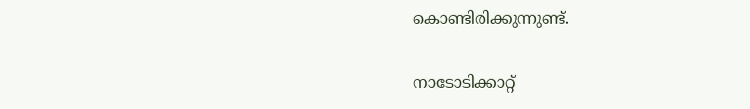കൊണ്ടിരിക്കുന്നുണ്ട്.

നാടോടിക്കാറ്റ്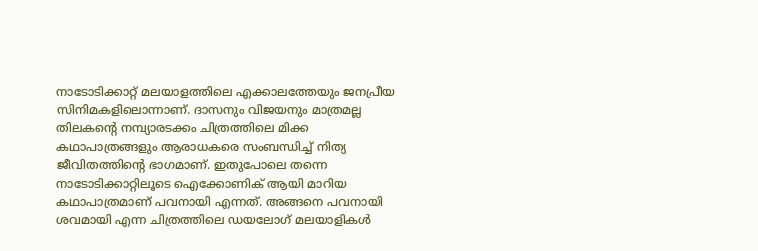നാടോടിക്കാറ്റ് മലയാളത്തിലെ എക്കാലത്തേയും ജനപ്രീയ സിനിമകളിലൊന്നാണ്. ദാസനും വിജയനും മാത്രമല്ല തിലകന്റെ നമ്പ്യാരടക്കം ചിത്രത്തിലെ മിക്ക കഥാപാത്രങ്ങളും ആരാധകരെ സംബന്ധിച്ച് നിത്യ ജീവിതത്തിന്റെ ഭാഗമാണ്. ഇതുപോലെ തന്നെ നാടോടിക്കാറ്റിലൂടെ ഐക്കോണിക് ആയി മാറിയ കഥാപാത്രമാണ് പവനായി എന്നത്. അങ്ങനെ പവനായി ശവമായി എന്ന ചിത്രത്തിലെ ഡയലോഗ് മലയാളികള്‍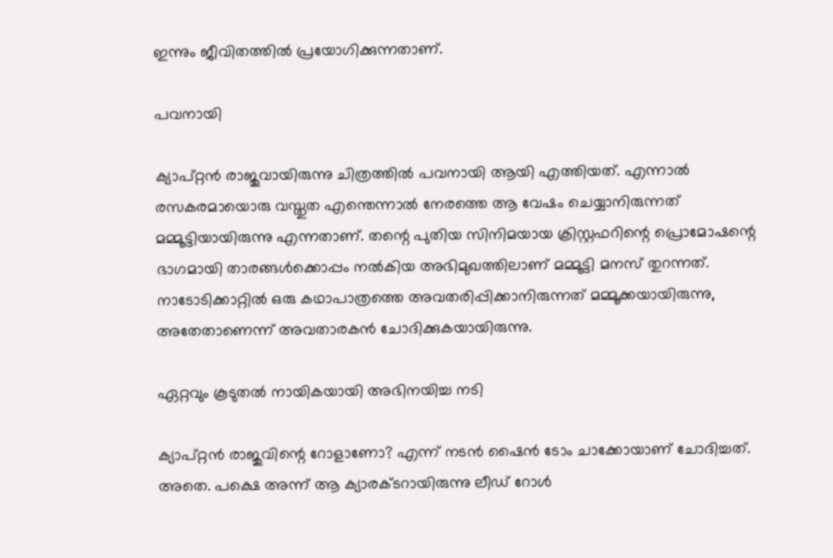ഇന്നും ജീവിതത്തില്‍ പ്രയോഗിക്കുന്നതാണ്.

പവനായി

ക്യാപ്റ്റന്‍ രാജുവായിരുന്നു ചിത്രത്തില്‍ പവനായി ആയി എത്തിയത്. എന്നാല്‍ രസകരമായൊരു വസ്തുത എന്തെന്നാല്‍ നേരത്തെ ആ വേഷം ചെയ്യാനിരുന്നത് മമ്മൂട്ടിയായിരുന്നു എന്നതാണ്. തന്റെ പുതിയ സിനിമയായ ക്രിസ്റ്റഫറിന്റെ പ്രൊമോഷന്റെ ഭാഗമായി താരങ്ങള്‍ക്കൊപ്പം നല്‍കിയ അഭിമുഖത്തിലാണ് മമ്മൂട്ടി മനസ് തുറന്നത്. നാടോടിക്കാറ്റില്‍ ഒരു കഥാപാത്രത്തെ അവതരിപ്പിക്കാനിരുന്നത് മമ്മൂക്കയായിരുന്നു, അതേതാണെന്ന് അവതാരകന്‍ ചോദിക്കുകയായിരുന്നു.

ഏറ്റവും കൂടുതല്‍ നായികയായി അഭിനയിച്ച നടി

ക്യാപ്റ്റന്‍ രാജുവിന്റെ റോളാണോ? എന്ന് നടന്‍ ഷൈന്‍ ടോം ചാക്കോയാണ് ചോദിച്ചത്. അതെ. പക്ഷെ അന്ന് ആ ക്യാരക്ടറായിരുന്നു ലീഡ് റോള്‍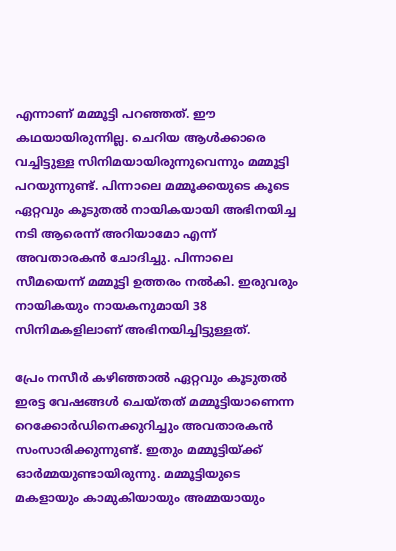എന്നാണ് മമ്മൂട്ടി പറഞ്ഞത്. ഈ കഥയായിരുന്നില്ല. ചെറിയ ആള്‍ക്കാരെ വച്ചിട്ടുള്ള സിനിമയായിരുന്നുവെന്നും മമ്മൂട്ടി പറയുന്നുണ്ട്. പിന്നാലെ മമ്മൂക്കയുടെ കൂടെ ഏറ്റവും കൂടുതല്‍ നായികയായി അഭിനയിച്ച നടി ആരെന്ന് അറിയാമോ എന്ന് അവതാരകന്‍ ചോദിച്ചു. പിന്നാലെ സീമയെന്ന് മമ്മൂട്ടി ഉത്തരം നല്‍കി. ഇരുവരും നായികയും നായകനുമായി 38 സിനിമകളിലാണ് അഭിനയിച്ചിട്ടുള്ളത്.

പ്രേം നസീര്‍ കഴിഞ്ഞാല്‍ ഏറ്റവും കൂടുതല്‍ ഇരട്ട വേഷങ്ങള്‍ ചെയ്തത് മമ്മൂട്ടിയാണെന്ന റെക്കോര്‍ഡിനെക്കുറിച്ചും അവതാരകന്‍ സംസാരിക്കുന്നുണ്ട്. ഇതും മമ്മൂട്ടിയ്ക്ക് ഓര്‍മ്മയുണ്ടായിരുന്നു. മമ്മൂട്ടിയുടെ മകളായും കാമുകിയായും അമ്മയായും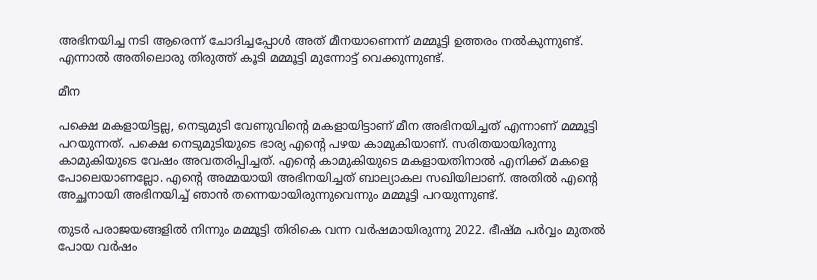അഭിനയിച്ച നടി ആരെന്ന് ചോദിച്ചപ്പോള്‍ അത് മീനയാണെന്ന് മമ്മൂട്ടി ഉത്തരം നല്‍കുന്നുണ്ട്. എന്നാല്‍ അതിലൊരു തിരുത്ത് കൂടി മമ്മൂട്ടി മുന്നോട്ട് വെക്കുന്നുണ്ട്.

മീന

പക്ഷെ മകളായിട്ടല്ല, നെടുമുടി വേണുവിന്റെ മകളായിട്ടാണ് മീന അഭിനയിച്ചത് എന്നാണ് മമ്മൂട്ടി പറയുന്നത്. പക്ഷെ നെടുമുടിയുടെ ഭാര്യ എന്റെ പഴയ കാമുകിയാണ്. സരിതയായിരുന്നു കാമുകിയുടെ വേഷം അവതരിപ്പിച്ചത്. എന്റെ കാമുകിയുടെ മകളായതിനാല്‍ എനിക്ക് മകളെ പോലെയാണല്ലോ. എന്റെ അമ്മയായി അഭിനയിച്ചത് ബാല്യാകല സഖിയിലാണ്. അതില്‍ എന്റെ അച്ഛനായി അഭിനയിച്ച് ഞാന്‍ തന്നെയായിരുന്നുവെന്നും മമ്മൂട്ടി പറയുന്നുണ്ട്.

തുടര്‍ പരാജയങ്ങളില്‍ നിന്നും മമ്മൂട്ടി തിരികെ വന്ന വര്‍ഷമായിരുന്നു 2022. ഭീഷ്മ പര്‍വ്വം മുതല്‍ പോയ വര്‍ഷം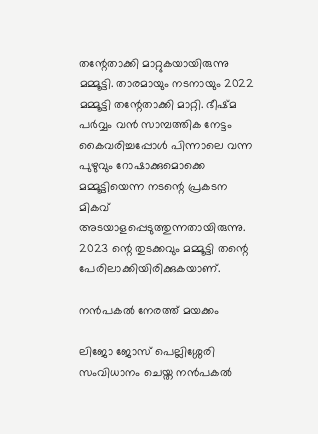തന്റേതാക്കി മാറ്റുകയായിരുന്നു മമ്മൂട്ടി. താരമായും നടനായും 2022 മമ്മൂട്ടി തന്റേതാക്കി മാറ്റി. ഭീഷ്മ പര്‍വ്വം വന്‍ സാമ്പത്തിക നേട്ടം കൈവരിച്ചപ്പോള്‍ പിന്നാലെ വന്ന പുഴുവും റോഷാക്കുമൊക്കെ മമ്മൂട്ടിയെന്ന നടന്റെ പ്രകടന മികവ് അടയാളപ്പെടുത്തുന്നതായിരുന്നു. 2023 ന്റെ തുടക്കവും മമ്മൂട്ടി തന്റെ പേരിലാക്കിയിരിക്കുകയാണ്.

നന്‍പകല്‍ നേരത്ത് മയക്കം

ലിജോ ജോസ് പെല്ലിശ്ശേരി സംവിധാനം ചെയ്ത നന്‍പകല്‍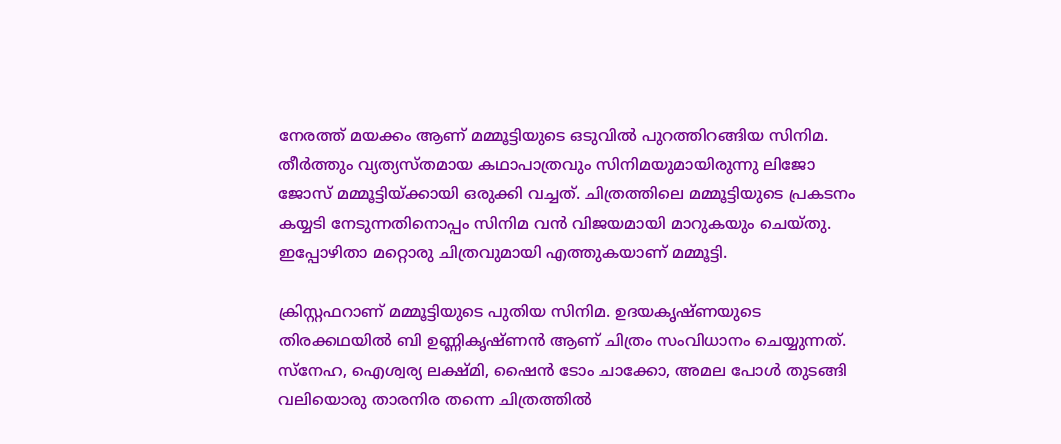നേരത്ത് മയക്കം ആണ് മമ്മൂട്ടിയുടെ ഒടുവില്‍ പുറത്തിറങ്ങിയ സിനിമ. തീര്‍ത്തും വ്യത്യസ്തമായ കഥാപാത്രവും സിനിമയുമായിരുന്നു ലിജോ ജോസ് മമ്മൂട്ടിയ്ക്കായി ഒരുക്കി വച്ചത്. ചിത്രത്തിലെ മമ്മൂട്ടിയുടെ പ്രകടനം കയ്യടി നേടുന്നതിനൊപ്പം സിനിമ വന്‍ വിജയമായി മാറുകയും ചെയ്തു. ഇപ്പോഴിതാ മറ്റൊരു ചിത്രവുമായി എത്തുകയാണ് മമ്മൂട്ടി.

ക്രിസ്റ്റഫറാണ് മമ്മൂട്ടിയുടെ പുതിയ സിനിമ. ഉദയകൃഷ്ണയുടെ തിരക്കഥയില്‍ ബി ഉണ്ണികൃഷ്ണന്‍ ആണ് ചിത്രം സംവിധാനം ചെയ്യുന്നത്. സ്‌നേഹ, ഐശ്വര്യ ലക്ഷ്മി, ഷൈന്‍ ടോം ചാക്കോ, അമല പോള്‍ തുടങ്ങി വലിയൊരു താരനിര തന്നെ ചിത്രത്തില്‍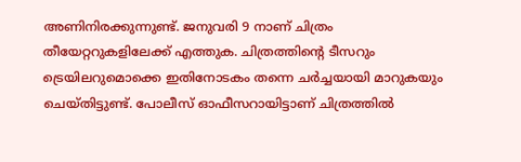അണിനിരക്കുന്നുണ്ട്. ജനുവരി 9 നാണ് ചിത്രം തീയേറ്ററുകളിലേക്ക് എത്തുക. ചിത്രത്തിന്റെ ടീസറും ട്രെയിലറുമൊക്കെ ഇതിനോടകം തന്നെ ചര്‍ച്ചയായി മാറുകയും ചെയ്തിട്ടുണ്ട്. പോലീസ് ഓഫീസറായിട്ടാണ് ചിത്രത്തില്‍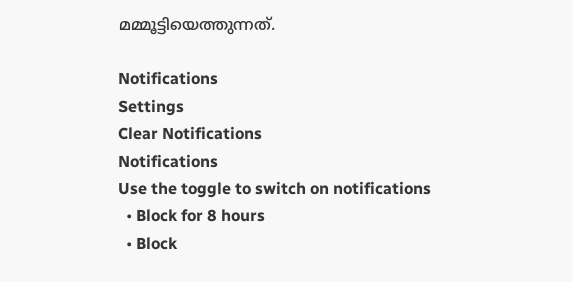മമ്മൂട്ടിയെത്തുന്നത്.

Notifications
Settings
Clear Notifications
Notifications
Use the toggle to switch on notifications
  • Block for 8 hours
  • Block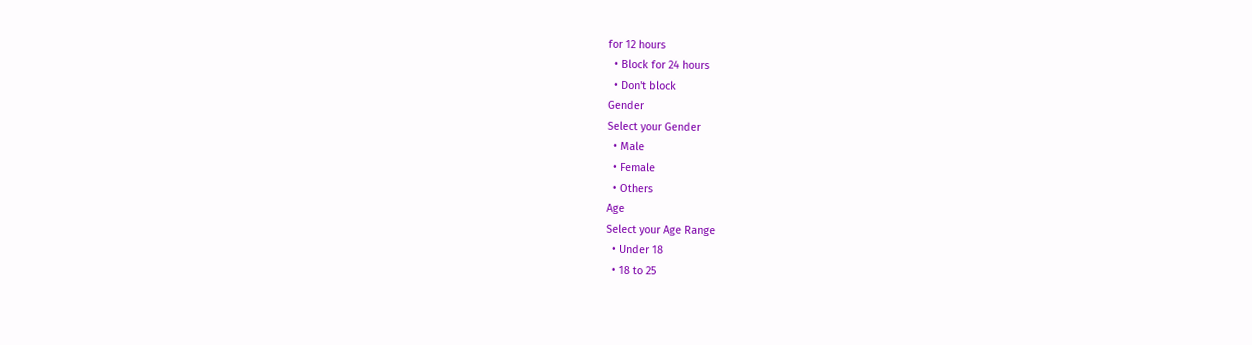for 12 hours
  • Block for 24 hours
  • Don't block
Gender
Select your Gender
  • Male
  • Female
  • Others
Age
Select your Age Range
  • Under 18
  • 18 to 25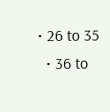• 26 to 35
  • 36 to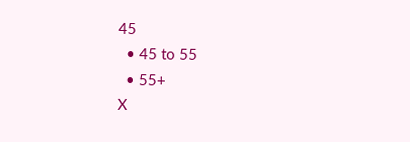45
  • 45 to 55
  • 55+
X